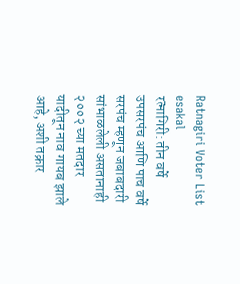Ratnagiri Voter List
esakal
रत्नागिरी: तीन वर्षे उपसरपंच आणि पाच वर्षे सरपंच म्हणून जबाबदारी सांभाळलेली असतानाही २००२ च्या मतदार यादीतून नाव गायब झाले आहे, अशी तक्रार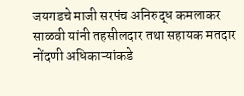जयगडचे माजी सरपंच अनिरुद्ध कमलाकर साळवी यांनी तहसीलदार तथा सहायक मतदार नोंदणी अधिकाऱ्यांकडे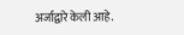अर्जाद्वारे केली आहे.